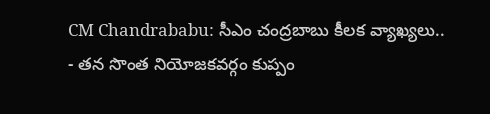CM Chandrababu: సీఎం చంద్రబాబు కీలక వ్యాఖ్యలు..
- తన సొంత నియోజకవర్గం కుప్పం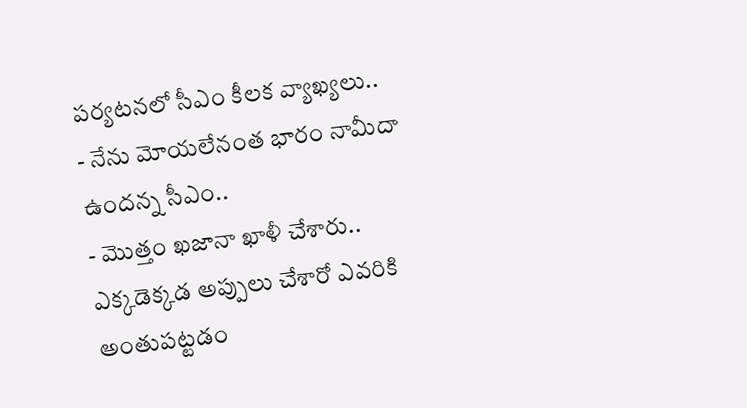పర్యటనలో సీఎం కీలక వ్యాఖ్యలు..
- నేను మోయలేనంత భారం నామీదా ఉందన్న సీఎం..
- మొత్తం ఖజానా ఖాళీ చేశారు.. ఎక్కడెక్కడ అప్పులు చేశారో ఎవరికి అంతుపట్టడం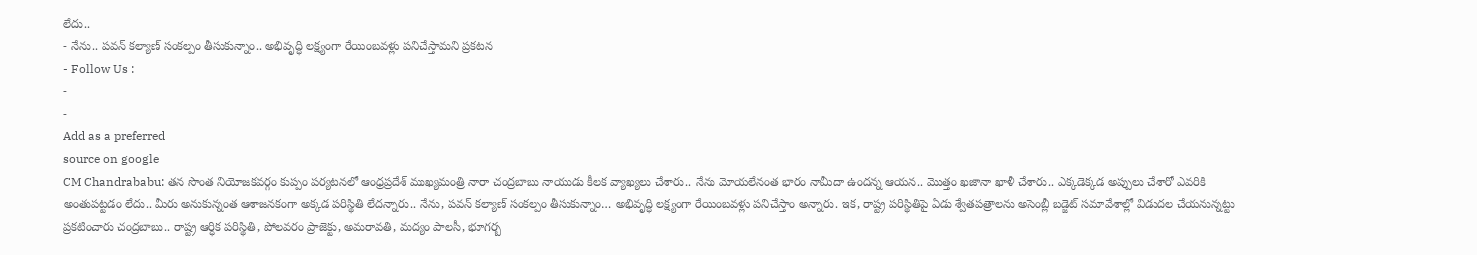లేదు..
- నేను.. పవన్ కల్యాణ్ సంకల్పం తీసుకున్నాం.. అభివృద్ధి లక్ష్యంగా రేయింబవళ్లు పనిచేస్తామని ప్రకటన
- Follow Us :
-
-
Add as a preferred
source on google
CM Chandrababu: తన సొంత నియోజకవర్గం కుప్పం పర్యటనలో ఆంధ్రప్రదేశ్ ముఖ్యమంత్రి నారా చంద్రబాబు నాయుడు కీలక వ్యాఖ్యలు చేశారు.. నేను మోయలేనంత భారం నామీదా ఉందన్న ఆయన.. మొత్తం ఖజానా ఖాళీ చేశారు.. ఎక్కడెక్కడ అప్పులు చేశారో ఎవరికి అంతుపట్టడం లేదు.. మీరు అనుకున్నంత ఆశాజనకంగా అక్కడ పరిస్థితి లేదన్నారు.. నేను, పవన్ కల్యాణ్ సంకల్పం తీసుకున్నాం… అభివృద్ధి లక్ష్యంగా రేయింబవళ్లు పనిచేస్తాం అన్నారు. ఇక, రాష్ట్ర పరిస్థితిపై ఏడు శ్వేతపత్రాలను అసెంబ్లీ బడ్జెట్ సమావేశాల్లో విడుదల చేయనున్నట్టు ప్రకటించారు చంద్రబాబు.. రాష్ట్ర ఆర్ధిక పరిస్థితి, పోలవరం ప్రాజెక్టు, అమరావతి, మద్యం పాలసీ, భూగర్బ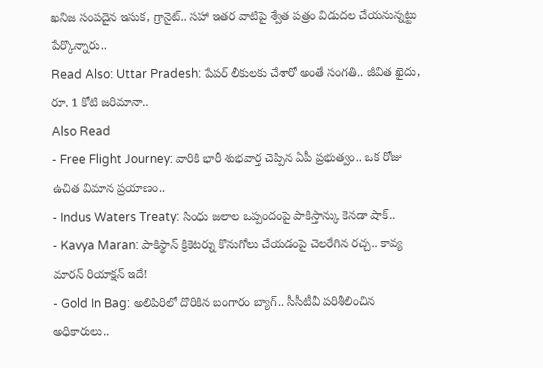ఖనిజ సంపదైన ఇసుక, గ్రానైట్.. సహా ఇతర వాటిపై శ్వేత పత్రం విడుదల చేయనున్నట్టు పేర్కొన్నారు..
Read Also: Uttar Pradesh: పేపర్ లీకులకు చేశారో అంతే సంగతి.. జీవిత ఖైదు, రూ. 1 కోటి జరిమానా..
Also Read
- Free Flight Journey: వారికి భారీ శుభవార్త చెప్పిన ఏపీ ప్రభుత్వం.. ఒక రోజు ఉచిత విమాన ప్రయాణం..
- Indus Waters Treaty: సింధు జలాల ఒప్పందంపై పాకిస్తాన్కు కెనడా షాక్..
- Kavya Maran: పాకిస్థాన్ క్రికెటర్ను కొనుగోలు చేయడంపై చెలరేగిన రచ్చ.. కావ్య మారన్ రియాక్షన్ ఇదే!
- Gold In Bag: అలిపిరిలో దొరికిన బంగారం బ్యాగ్.. సీసీటీవీ పరిశీలించిన అధికారులు..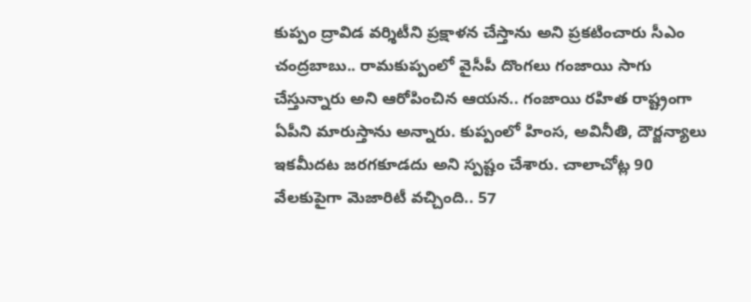కుప్పం ద్రావిడ వర్శిటీని ప్రక్షాళన చేస్తాను అని ప్రకటించారు సీఎం చంద్రబాబు.. రామకుప్పంలో వైసీపీ దొంగలు గంజాయి సాగు చేస్తున్నారు అని ఆరోపించిన ఆయన.. గంజాయి రహిత రాష్ట్రంగా ఏపీని మారుస్తాను అన్నారు. కుప్పంలో హింస, అవినీతి, దౌర్జన్యాలు ఇకమీదట జరగకూడదు అని స్పష్టం చేశారు. చాలాచోట్ల 90 వేలకుపైగా మెజారిటీ వచ్చింది.. 57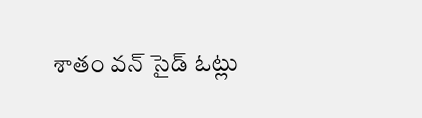శాతం వన్ సైడ్ ఓట్లు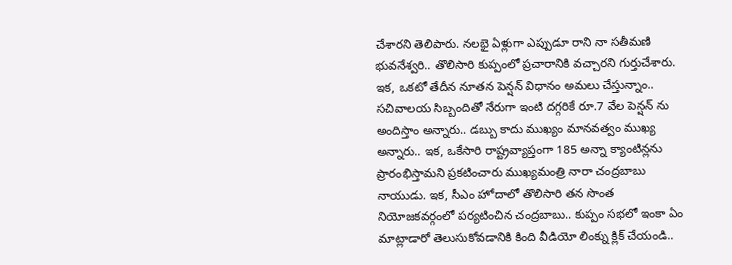చేశారని తెలిపారు. నలభై ఏళ్లుగా ఎప్పుడూ రాని నా సతీమణి భువనేశ్వరి.. తొలిసారి కుప్పంలో ప్రచారానికి వచ్చారని గుర్తుచేశారు. ఇక, ఒకటో తేదీన నూతన పెన్షన్ విధానం అమలు చేస్తున్నాం.. సచివాలయ సిబ్బందితో నేరుగా ఇంటి దగ్గరికే రూ.7 వేల పెన్షన్ ను అందిస్తాం అన్నారు.. డబ్బు కాదు ముఖ్యం మానవత్వం ముఖ్య అన్నారు.. ఇక, ఒకేసారి రాష్ట్రవ్యాప్తంగా 185 అన్నా క్యాంటిన్లను ప్రారంభిస్తామని ప్రకటించారు ముఖ్యమంత్రి నారా చంద్రబాబు నాయుడు. ఇక, సీఎం హోదాలో తొలిసారి తన సొంత నియోజకవర్గంలో పర్యటించిన చంద్రబాబు.. కుప్పం సభలో ఇంకా ఏం మాట్లాడారో తెలుసుకోవడానికి కింది వీడియో లింక్ను క్లిక్ చేయండి..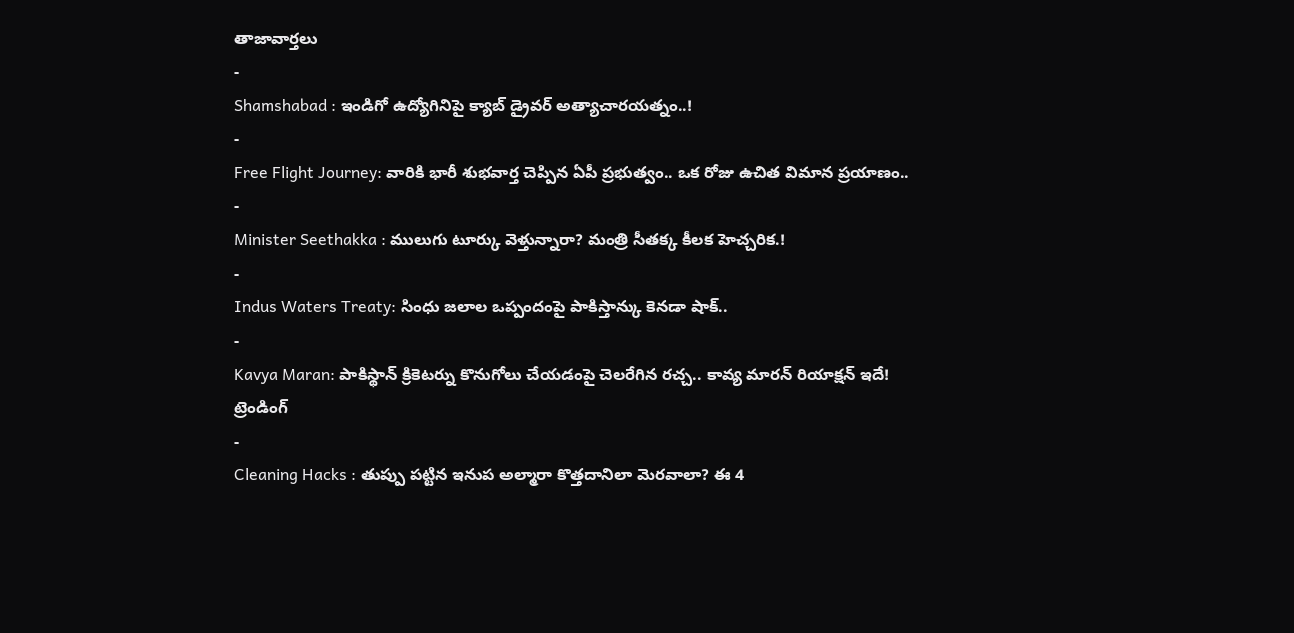తాజావార్తలు
-
Shamshabad : ఇండిగో ఉద్యోగినిపై క్యాబ్ డ్రైవర్ అత్యాచారయత్నం..!
-
Free Flight Journey: వారికి భారీ శుభవార్త చెప్పిన ఏపీ ప్రభుత్వం.. ఒక రోజు ఉచిత విమాన ప్రయాణం..
-
Minister Seethakka : ములుగు టూర్కు వెళ్తున్నారా? మంత్రి సీతక్క కీలక హెచ్చరిక.!
-
Indus Waters Treaty: సింధు జలాల ఒప్పందంపై పాకిస్తాన్కు కెనడా షాక్..
-
Kavya Maran: పాకిస్థాన్ క్రికెటర్ను కొనుగోలు చేయడంపై చెలరేగిన రచ్చ.. కావ్య మారన్ రియాక్షన్ ఇదే!
ట్రెండింగ్
-
Cleaning Hacks : తుప్పు పట్టిన ఇనుప అల్మారా కొత్తదానిలా మెరవాలా? ఈ 4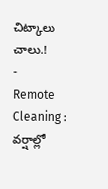చిట్కాలు చాలు.!
-
Remote Cleaning : వర్షాల్లో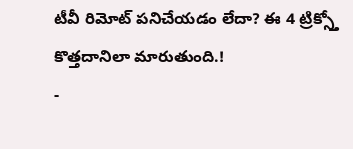టీవీ రిమోట్ పనిచేయడం లేదా? ఈ 4 ట్రిక్స్తో కొత్తదానిలా మారుతుంది.!
-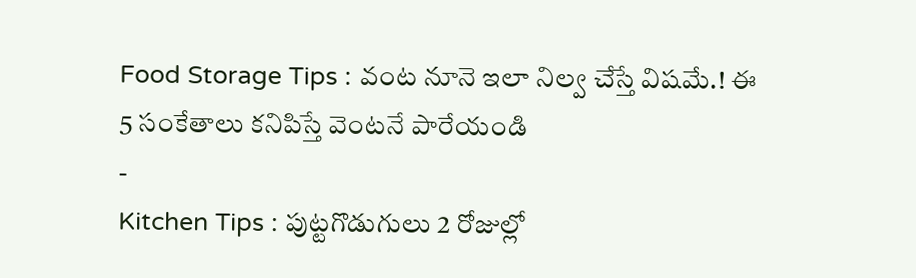Food Storage Tips : వంట నూనె ఇలా నిల్వ చేస్తే విషమే.! ఈ 5 సంకేతాలు కనిపిస్తే వెంటనే పారేయండి
-
Kitchen Tips : పుట్టగొడుగులు 2 రోజుల్లో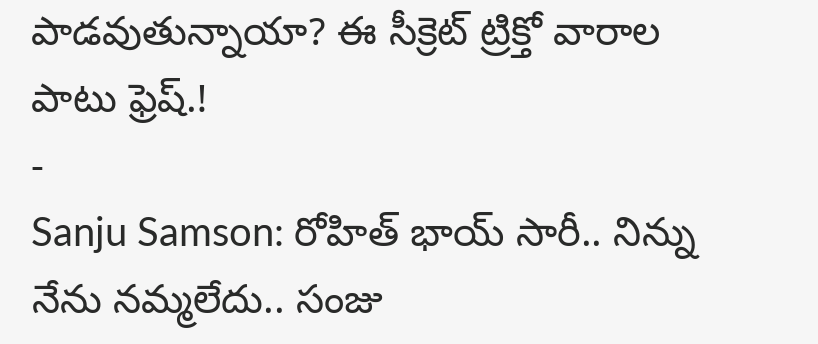పాడవుతున్నాయా? ఈ సీక్రెట్ ట్రిక్తో వారాల పాటు ఫ్రెష్.!
-
Sanju Samson: రోహిత్ భాయ్ సారీ.. నిన్ను నేను నమ్మలేదు.. సంజు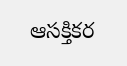ఆసక్తికర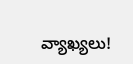వ్యాఖ్యలు!